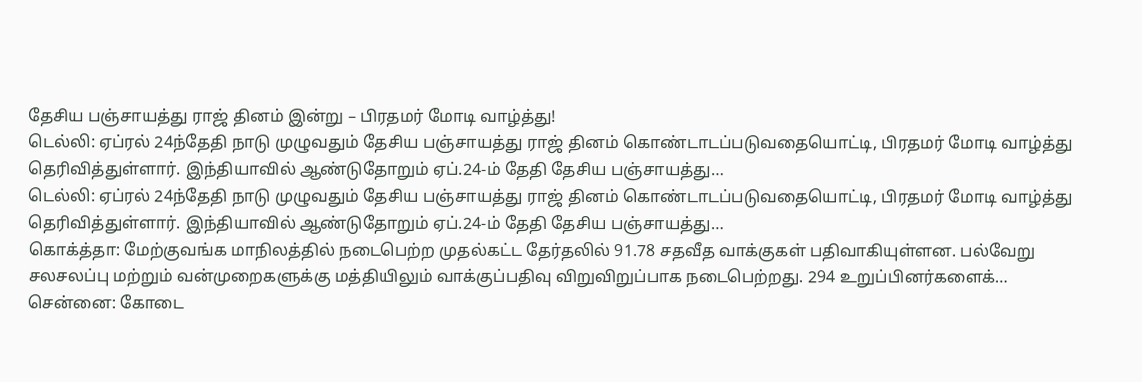தேசிய பஞ்சாயத்து ராஜ் தினம் இன்று – பிரதமர் மோடி வாழ்த்து!
டெல்லி: ஏப்ரல் 24ந்தேதி நாடு முழுவதும் தேசிய பஞ்சாயத்து ராஜ் தினம் கொண்டாடப்படுவதையொட்டி, பிரதமர் மோடி வாழ்த்து தெரிவித்துள்ளார். இந்தியாவில் ஆண்டுதோறும் ஏப்.24-ம் தேதி தேசிய பஞ்சாயத்து…
டெல்லி: ஏப்ரல் 24ந்தேதி நாடு முழுவதும் தேசிய பஞ்சாயத்து ராஜ் தினம் கொண்டாடப்படுவதையொட்டி, பிரதமர் மோடி வாழ்த்து தெரிவித்துள்ளார். இந்தியாவில் ஆண்டுதோறும் ஏப்.24-ம் தேதி தேசிய பஞ்சாயத்து…
கொக்த்தா: மேற்குவங்க மாநிலத்தில் நடைபெற்ற முதல்கட்ட தேர்தலில் 91.78 சதவீத வாக்குகள் பதிவாகியுள்ளன. பல்வேறு சலசலப்பு மற்றும் வன்முறைகளுக்கு மத்தியிலும் வாக்குப்பதிவு விறுவிறுப்பாக நடைபெற்றது. 294 உறுப்பினர்களைக்…
சென்னை: கோடை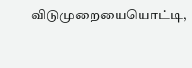விடுமுறையையொட்டி,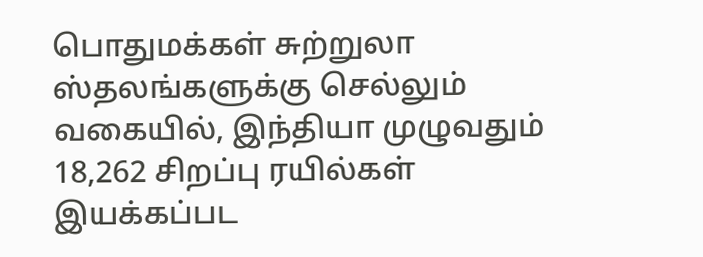பொதுமக்கள் சுற்றுலா ஸ்தலங்களுக்கு செல்லும் வகையில், இந்தியா முழுவதும் 18,262 சிறப்பு ரயில்கள் இயக்கப்பட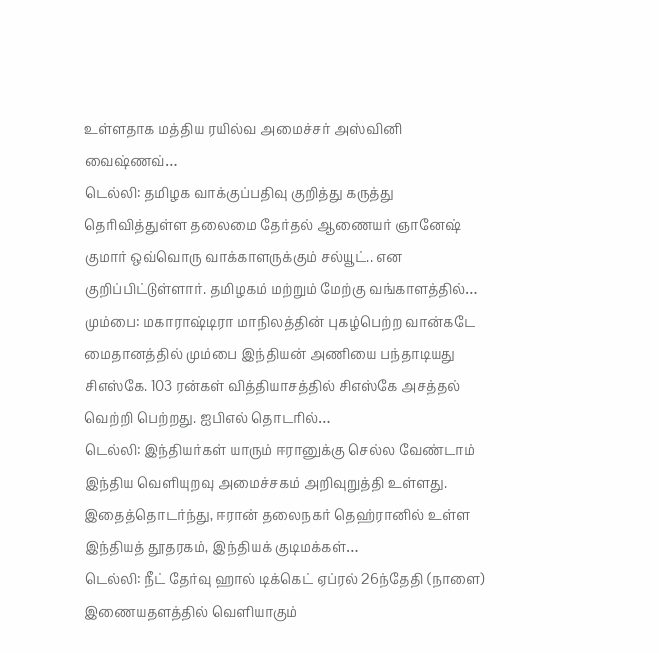உள்ளதாக மத்திய ரயில்வ அமைச்சர் அஸ்வினி வைஷ்ணவ்…
டெல்லி: தமிழக வாக்குப்பதிவு குறித்து கருத்து தெரிவித்துள்ள தலைமை தேர்தல் ஆணையர் ஞானேஷ் குமார் ஒவ்வொரு வாக்காளருக்கும் சல்யூட்.. என குறிப்பிட்டுள்ளார். தமிழகம் மற்றும் மேற்கு வங்காளத்தில்…
மும்பை: மகாராஷ்டிரா மாநிலத்தின் புகழ்பெற்ற வான்கடே மைதானத்தில் மும்பை இந்தியன் அணியை பந்தாடியது சிஎஸ்கே. 103 ரன்கள் வித்தியாசத்தில் சிஎஸ்கே அசத்தல் வெற்றி பெற்றது. ஐபிஎல் தொடரில்…
டெல்லி: இந்தியர்கள் யாரும் ஈரானுக்கு செல்ல வேண்டாம் இந்திய வெளியுறவு அமைச்சகம் அறிவுறுத்தி உள்ளது. இதைத்தொடர்ந்து, ஈரான் தலைநகர் தெஹ்ரானில் உள்ள இந்தியத் தூதரகம், இந்தியக் குடிமக்கள்…
டெல்லி: நீட் தேர்வு ஹால் டிக்கெட் ஏப்ரல் 26ந்தேதி (நாளை) இணையதளத்தில் வெளியாகும்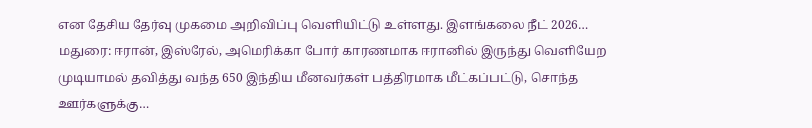என தேசிய தேர்வு முகமை அறிவிப்பு வெளியிட்டு உள்ளது. இளங்கலை நீட் 2026…
மதுரை: ஈரான், இஸ்ரேல், அமெரிக்கா போர் காரணமாக ஈரானில் இருந்து வெளியேற முடியாமல் தவித்து வந்த 650 இந்திய மீனவர்கள் பத்திரமாக மீட்கப்பட்டு, சொந்த ஊர்களுக்கு…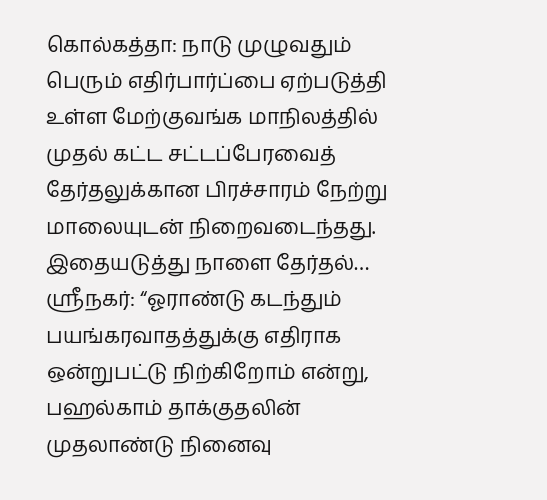கொல்கத்தா: நாடு முழுவதும் பெரும் எதிர்பார்ப்பை ஏற்படுத்தி உள்ள மேற்குவங்க மாநிலத்தில் முதல் கட்ட சட்டப்பேரவைத் தேர்தலுக்கான பிரச்சாரம் நேற்று மாலையுடன் நிறைவடைந்தது. இதையடுத்து நாளை தேர்தல்…
ஸ்ரீநகர்: “ஓராண்டு கடந்தும் பயங்கரவாதத்துக்கு எதிராக ஒன்றுபட்டு நிற்கிறோம் என்று, பஹல்காம் தாக்குதலின் முதலாண்டு நினைவு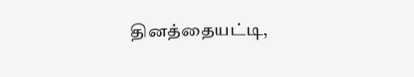தினத்தையட்டி,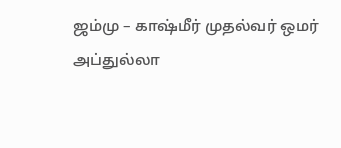ஜம்மு – காஷ்மீர் முதல்வர் ஒமர் அப்துல்லா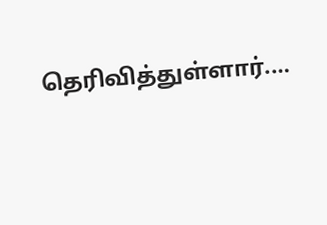தெரிவித்துள்ளார்.…